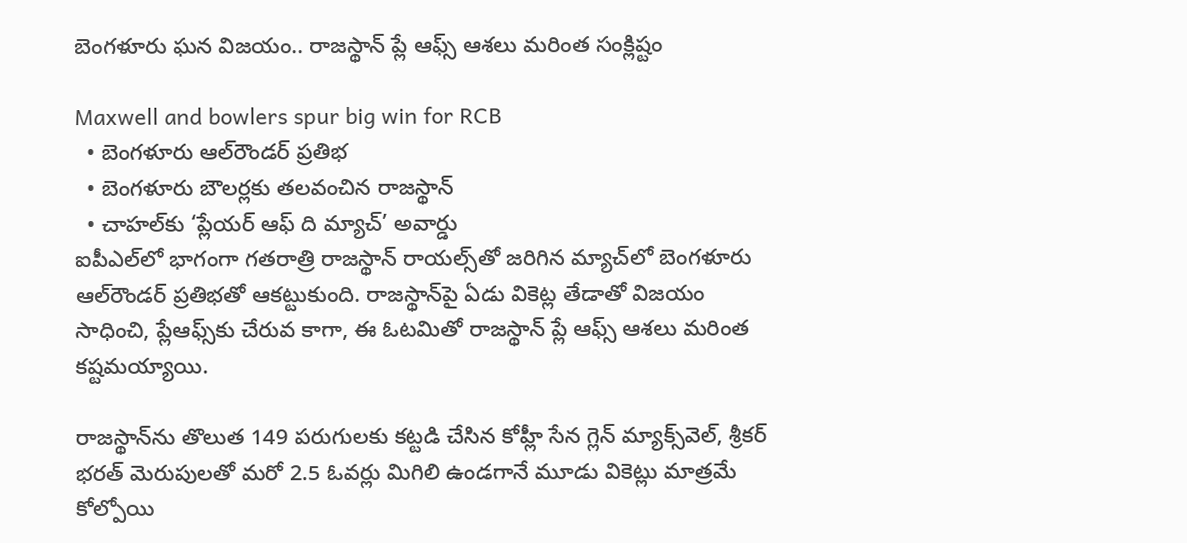బెంగళూరు ఘన విజయం.. రాజస్థాన్ ప్లే ఆఫ్స్ ఆశలు మరింత సంక్లిష్టం

Maxwell and bowlers spur big win for RCB
  • బెంగళూరు ఆల్‌రౌండర్ ప్రతిభ
  • బెంగళూరు బౌలర్లకు తలవంచిన రాజస్థాన్
  • చాహల్‌కు ‘ప్లేయర్ ఆఫ్ ది మ్యాచ్’ అవార్డు
ఐపీఎల్‌లో భాగంగా గతరాత్రి రాజస్థాన్ రాయల్స్‌తో జరిగిన మ్యాచ్‌లో బెంగళూరు ఆల్‌రౌండర్ ప్రతిభతో ఆకట్టుకుంది. రాజస్థాన్‌పై ఏడు వికెట్ల తేడాతో విజయం సాధించి, ప్లేఆఫ్స్‌కు చేరువ కాగా, ఈ ఓటమితో రాజస్థాన్ ప్లే ఆఫ్స్ ఆశలు మరింత కష్టమయ్యాయి.

రాజస్థాన్‌ను తొలుత 149 పరుగులకు కట్టడి చేసిన కోహ్లీ సేన గ్లెన్ మ్యాక్స్‌వెల్, శ్రీకర్ భరత్ మెరుపులతో మరో 2.5 ఓవర్లు మిగిలి ఉండగానే మూడు వికెట్లు మాత్రమే కోల్పోయి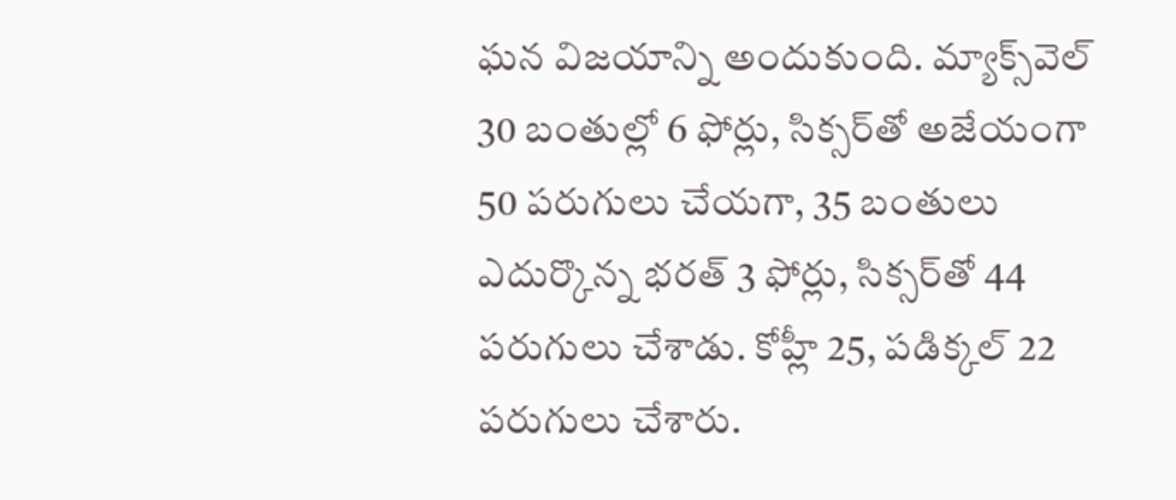ఘన విజయాన్ని అందుకుంది. మ్యాక్స్‌వెల్ 30 బంతుల్లో 6 ఫోర్లు, సిక్సర్‌తో అజేయంగా 50 పరుగులు చేయగా, 35 బంతులు ఎదుర్కొన్న భరత్ 3 ఫోర్లు, సిక్సర్‌తో 44 పరుగులు చేశాడు. కోహ్లీ 25, పడిక్కల్ 22 పరుగులు చేశారు.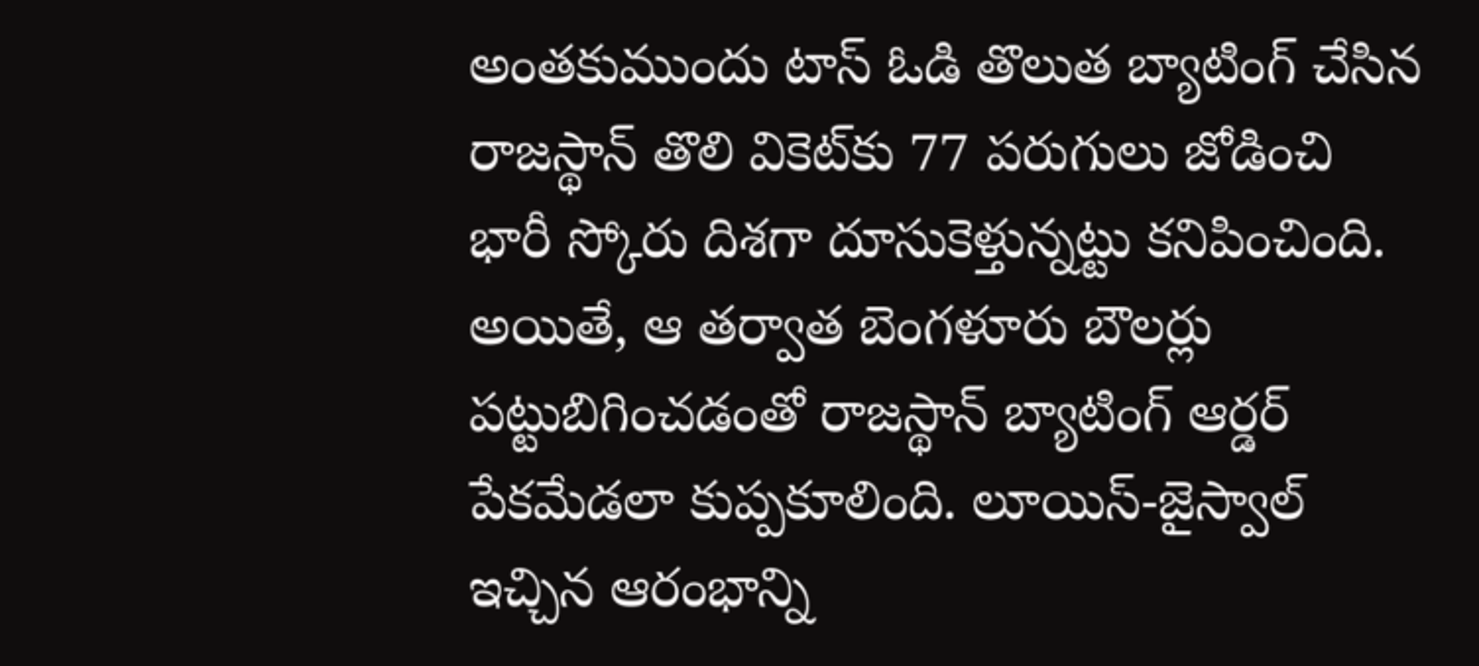అంతకుముందు టాస్ ఓడి తొలుత బ్యాటింగ్ చేసిన రాజస్థాన్ తొలి వికెట్‌కు 77 పరుగులు జోడించి భారీ స్కోరు దిశగా దూసుకెళ్తున్నట్టు కనిపించింది. అయితే, ఆ తర్వాత బెంగళూరు బౌలర్లు పట్టుబిగించడంతో రాజస్థాన్ బ్యాటింగ్ ఆర్డర్ పేకమేడలా కుప్పకూలింది. లూయిస్-జైస్వాల్ ఇచ్చిన ఆరంభాన్ని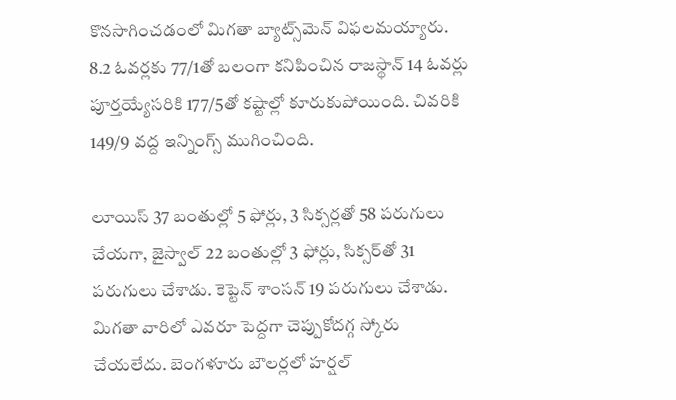కొనసాగించడంలో మిగతా బ్యాట్స్‌మెన్ విఫలమయ్యారు. 8.2 ఓవర్లకు 77/1తో బలంగా కనిపించిన రాజస్థాన్ 14 ఓవర్లు పూర్తయ్యేసరికి 177/5తో కష్టాల్లో కూరుకుపోయింది. చివరికి 149/9 వద్ద ఇన్నింగ్స్ ముగించింది.

లూయిస్ 37 బంతుల్లో 5 ఫోర్లు, 3 సిక్సర్లతో 58 పరుగులు చేయగా, జైస్వాల్ 22 బంతుల్లో 3 ఫోర్లు, సిక్సర్‌తో 31 పరుగులు చేశాడు. కెప్టెన్ శాంసన్ 19 పరుగులు చేశాడు. మిగతా వారిలో ఎవరూ పెద్దగా చెప్పుకోదగ్గ స్కోరు చేయలేదు. బెంగళూరు బౌలర్లలో హర్షల్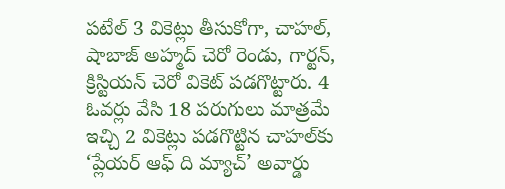పటేల్ 3 వికెట్లు తీసుకోగా, చాహల్, షాబాజ్ అహ్మద్ చెరో రెండు, గార్టన్, క్రిస్టియన్ చెరో వికెట్ పడగొట్టారు. 4 ఓవర్లు వేసి 18 పరుగులు మాత్రమే ఇచ్చి 2 వికెట్లు పడగొట్టిన చాహల్‌కు ‘ప్లేయర్ ఆఫ్ ది మ్యాచ్’ అవార్డు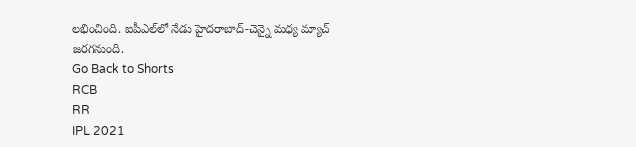లభించింది. ఐపీఎల్‌లో నేడు హైదరాబాద్-చెన్నై మధ్య మ్యాచ్ జరగనుంది.
Go Back to Shorts
RCB
RR
IPL 2021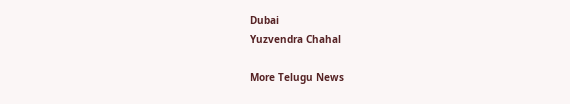Dubai
Yuzvendra Chahal

More Telugu News